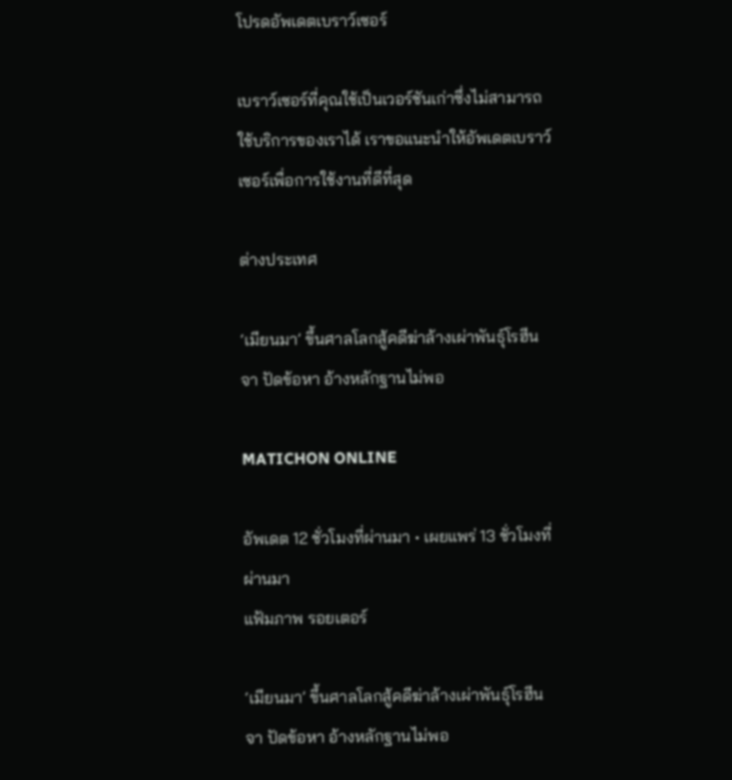โปรดอัพเดตเบราว์เซอร์

เบราว์เซอร์ที่คุณใช้เป็นเวอร์ชันเก่าซึ่งไม่สามารถใช้บริการของเราได้ เราขอแนะนำให้อัพเดตเบราว์เซอร์เพื่อการใช้งานที่ดีที่สุด

ต่างประเทศ

‘เมียนมา’ ขึ้นศาลโลกสู้คดีฆ่าล้างเผ่าพันธุ์โรฮีนจา ปัดข้อหา อ้างหลักฐานไม่พอ

MATICHON ONLINE

อัพเดต 12 ชั่วโมงที่ผ่านมา • เผยแพร่ 13 ชั่วโมงที่ผ่านมา
แฟ้มภาพ รอยเตอร์

‘เมียนมา’ ขึ้นศาลโลกสู้คดีฆ่าล้างเผ่าพันธุ์โรฮีนจา ปัดข้อหา อ้างหลักฐานไม่พอ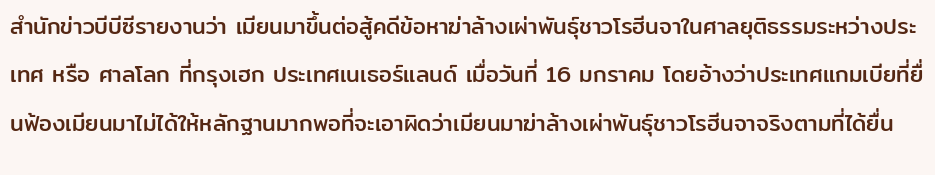สำนักข่าวบีบีซีรายงานว่า เมียนมาขึ้นต่อสู้คดีข้อหาฆ่าล้างเผ่าพันธุ์ชาวโรฮีนจาในศาลยุติธรรมระหว่างประเทศ หรือ ศาลโลก ที่กรุงเฮก ประเทศเนเธอร์แลนด์ เมื่อวันที่ 16 มกราคม โดยอ้างว่าประเทศแกมเบียที่ยื่นฟ้องเมียนมาไม่ได้ให้หลักฐานมากพอที่จะเอาผิดว่าเมียนมาฆ่าล้างเผ่าพันธุ์ชาวโรฮีนจาจริงตามที่ได้ยื่น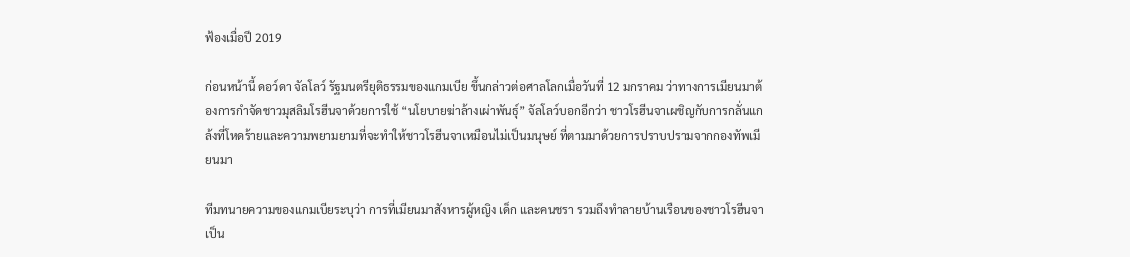ฟ้องเมื่อปี 2019

ก่อนหน้านี้ ดอว์ดา จัลโลว์ รัฐมนตรียุติธรรมของแกมเบีย ขึ้นกล่าวต่อศาลโลกเมื่อวันที่ 12 มกราคม ว่าทางการเมียนมาต้องการกำจัดชาวมุสลิมโรฮีนจาด้วยการใช้ “นโยบายฆ่าล้างเผ่าพันธุ์” จัลโลว์บอกอีกว่า ชาวโรฮีนจาเผชิญกับการกลั่นแกล้งที่โหดร้ายและความพยามยามที่จะทำให้ชาวโรฮีนจาเหมือนไม่เป็นมนุษย์ ที่ตามมาด้วยการปราบปรามจากกองทัพเมียนมา

ทีมทนายความของแกมเบียระบุว่า การที่เมียนมาสังหารผู้หญิง เด็ก และคนชรา รวมถึงทำลายบ้านเรือนของชาวโรฮีนจาเป็น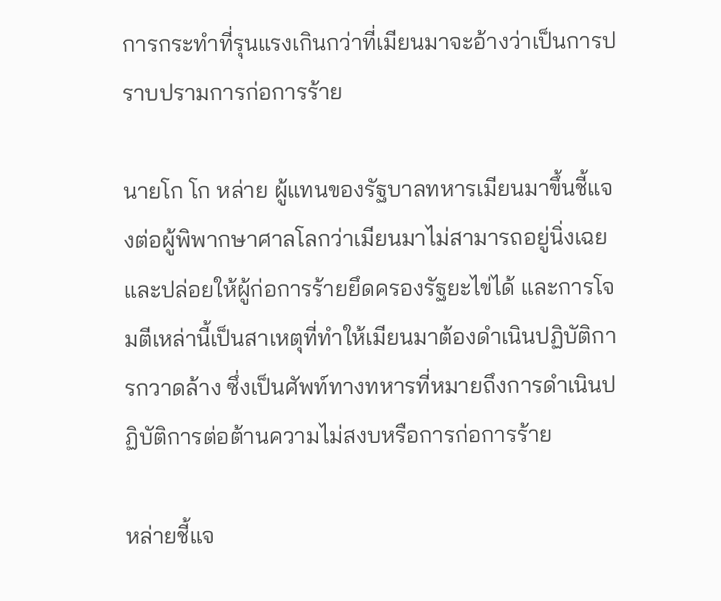การกระทำที่รุนแรงเกินกว่าที่เมียนมาจะอ้างว่าเป็นการปราบปรามการก่อการร้าย

นายโก โก หล่าย ผู้แทนของรัฐบาลทหารเมียนมาขึ้นชี้แจงต่อผู้พิพากษาศาลโลกว่าเมียนมาไม่สามารถอยู่นิ่งเฉยและปล่อยให้ผู้ก่อการร้ายยึดครองรัฐยะไข่ได้ และการโจมตีเหล่านี้เป็นสาเหตุที่ทำให้เมียนมาต้องดำเนินปฏิบัติการกวาดล้าง ซึ่งเป็นศัพท์ทางทหารที่หมายถึงการดำเนินปฏิบัติการต่อต้านความไม่สงบหรือการก่อการร้าย

หล่ายชี้แจ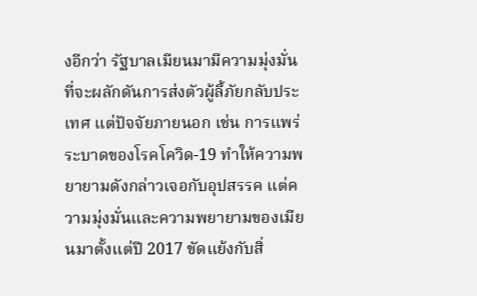งอีกว่า รัฐบาลเมียนมามีความมุ่งมั่นที่จะผลักดันการส่งตัวผู้ลี้ภัยกลับประเทศ แต่ปัจจัยภายนอก เช่น การแพร่ระบาดของโรคโควิด-19 ทำให้ความพยายามดังกล่าวเจอกับอุปสรรค แต่ความมุ่งมั่นและความพยายามของเมียนมาตั้งแต่ปี 2017 ขัดแย้งกับสิ่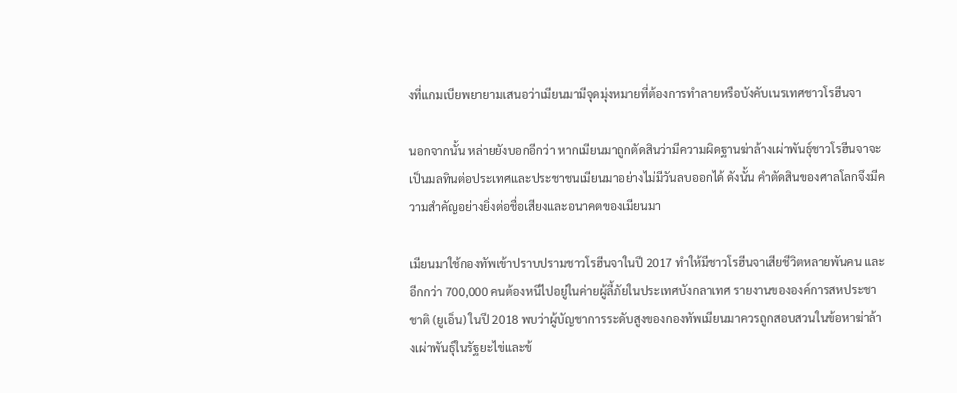งที่แกมเบียพยายามเสนอว่าเมียนมามีจุดมุ่งหมายที่ต้องการทำลายหรือบังคับเนรเทศชาวโรฮีนจา

นอกจากนั้น หล่ายยังบอกอีกว่า หากเมียนมาถูกตัดสินว่ามีความผิดฐานฆ่าล้างเผ่าพันธุ์ชาวโรฮีนจาจะเป็นมลทินต่อประเทศและประชาชนเมียนมาอย่างไม่มีวันลบออกได้ ดังนั้น คำตัดสินของศาลโลกจึงมีความสำคัญอย่างยิ่งต่อชื่อเสียงและอนาคตของเมียนมา

เมียนมาใช้กองทัพเข้าปราบปรามชาวโรฮีนจาในปี 2017 ทำให้มีชาวโรฮีนจาเสียชีวิตหลายพันคน และอีกกว่า 700,000 คนต้องหนีไปอยู่ในค่ายผู้ลี้ภัยในประเทศบังกลาเทศ รายงานขององค์การสหประชาชาติ (ยูเอ็น) ในปี 2018 พบว่าผู้บัญชาการระดับสูงของกองทัพเมียนมาควรถูกสอบสวนในข้อหาฆ่าล้างเผ่าพันธุ์ในรัฐยะไข่และข้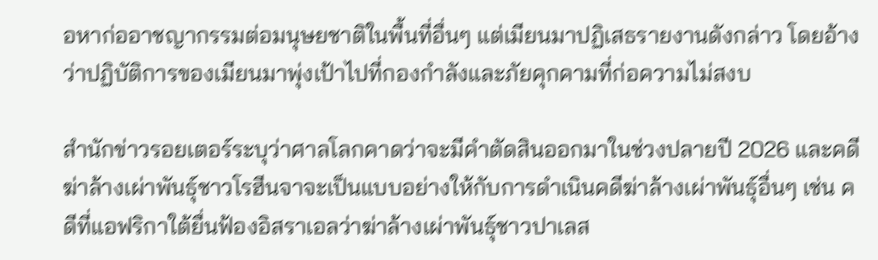อหาก่ออาชญากรรมต่อมนุษยชาติในพื้นที่อื่นๆ แต่เมียนมาปฏิเสธรายงานดังกล่าว โดยอ้างว่าปฏิบัติการของเมียนมาพุ่งเป้าไปที่กองกำลังและภัยคุกคามที่ก่อความไม่สงบ

สำนักข่าวรอยเตอร์ระบุว่าศาลโลกคาดว่าจะมีคำตัดสินออกมาในช่วงปลายปี 2026 และคดีฆ่าล้างเผ่าพันธุ์ชาวโรฮีนจาจะเป็นแบบอย่างให้กับการดำเนินคดีฆ่าล้างเผ่าพันธุ์อื่นๆ เช่น คดีที่แอฟริกาใต้ยื่นฟ้องอิสราเอลว่าฆ่าล้างเผ่าพันธุ์ชาวปาเลส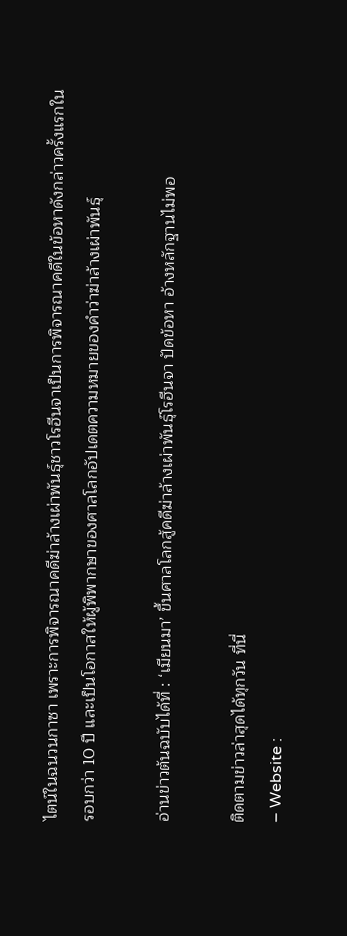ไตน์ในฉนวนกาซา เพราะการพิจารณาคดีฆ่าล้างเผ่าพันธุ์ชาวโรฮีนจาเป็นการพิจารณาคดีในข้อหาดังกล่าวครั้งแรกในรอบกว่า 10 ปี และเป็นโอกาสให้ผู้พิพากษาของศาลโลกอัปเดตความหมายของคำว่าฆ่าล้างเผ่าพันธุ์

อ่านข่าวต้นฉบับได้ที่ : ‘เมียนมา’ ขึ้นศาลโลกสู้คดีฆ่าล้างเผ่าพันธุ์โรฮีนจา ปัดข้อหา อ้างหลักฐานไม่พอ

ติดตามข่าวล่าสุดได้ทุกวัน ที่นี่
– Website :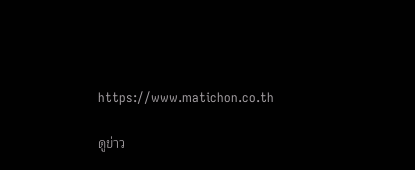https://www.matichon.co.th

ดูข่าว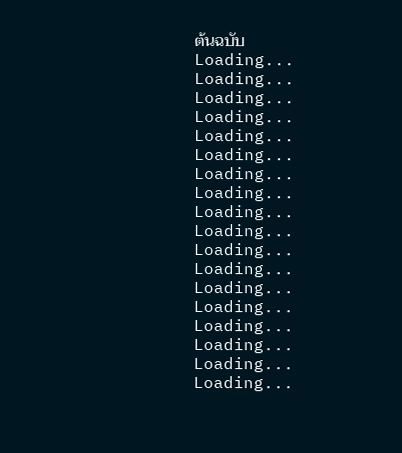ต้นฉบับ
Loading...
Loading...
Loading...
Loading...
Loading...
Loading...
Loading...
Loading...
Loading...
Loading...
Loading...
Loading...
Loading...
Loading...
Loading...
Loading...
Loading...
Loading...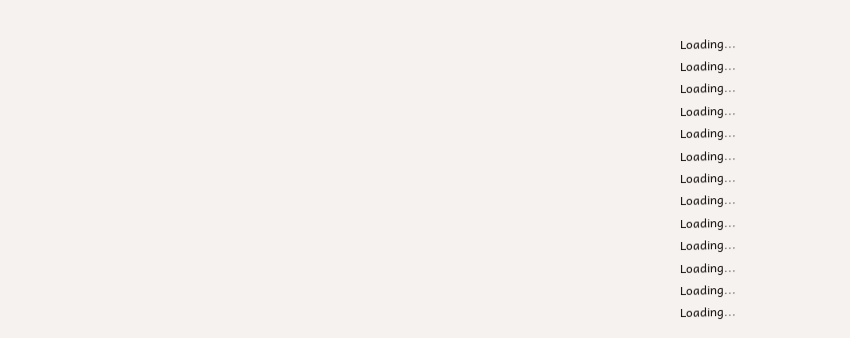Loading...
Loading...
Loading...
Loading...
Loading...
Loading...
Loading...
Loading...
Loading...
Loading...
Loading...
Loading...
Loading...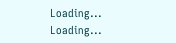Loading...
Loading...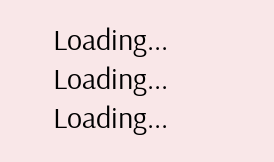Loading...
Loading...
Loading...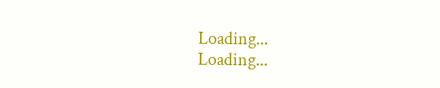Loading...
Loading...